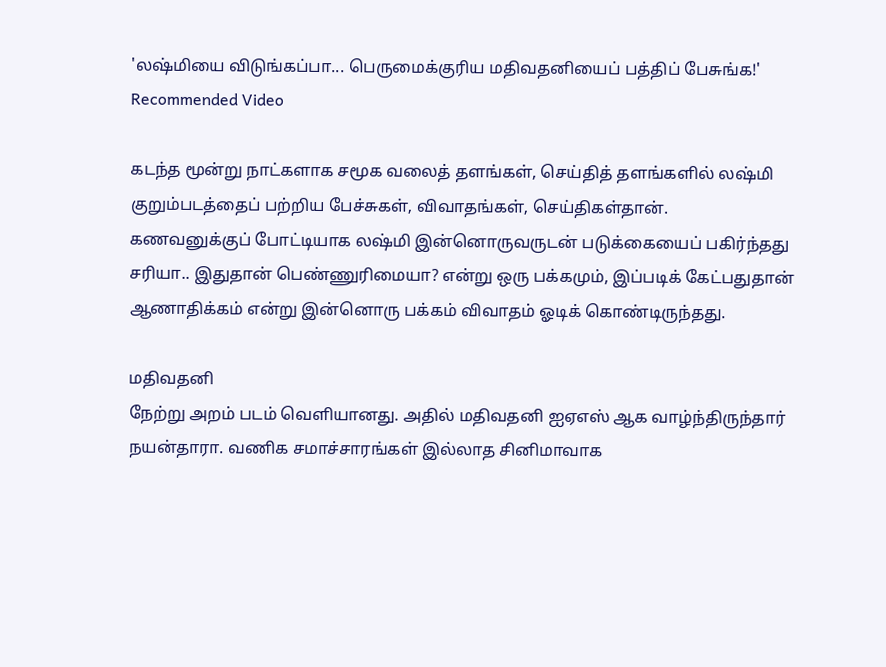'லஷ்மியை விடுங்கப்பா... பெருமைக்குரிய மதிவதனியைப் பத்திப் பேசுங்க!'
Recommended Video

கடந்த மூன்று நாட்களாக சமூக வலைத் தளங்கள், செய்தித் தளங்களில் லஷ்மி குறும்படத்தைப் பற்றிய பேச்சுகள், விவாதங்கள், செய்திகள்தான்.
கணவனுக்குப் போட்டியாக லஷ்மி இன்னொருவருடன் படுக்கையைப் பகிர்ந்தது சரியா.. இதுதான் பெண்ணுரிமையா? என்று ஒரு பக்கமும், இப்படிக் கேட்பதுதான் ஆணாதிக்கம் என்று இன்னொரு பக்கம் விவாதம் ஓடிக் கொண்டிருந்தது.

மதிவதனி
நேற்று அறம் படம் வெளியானது. அதில் மதிவதனி ஐஏஎஸ் ஆக வாழ்ந்திருந்தார் நயன்தாரா. வணிக சமாச்சாரங்கள் இல்லாத சினிமாவாக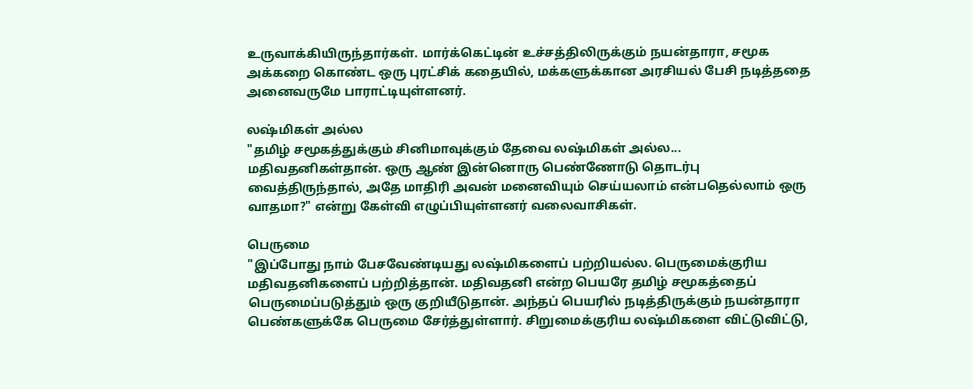உருவாக்கியிருந்தார்கள். மார்க்கெட்டின் உச்சத்திலிருக்கும் நயன்தாரா, சமூக அக்கறை கொண்ட ஒரு புரட்சிக் கதையில், மக்களுக்கான அரசியல் பேசி நடித்ததை அனைவருமே பாராட்டியுள்ளனர்.

லஷ்மிகள் அல்ல
"தமிழ் சமூகத்துக்கும் சினிமாவுக்கும் தேவை லஷ்மிகள் அல்ல... மதிவதனிகள்தான். ஒரு ஆண் இன்னொரு பெண்ணோடு தொடர்பு வைத்திருந்தால், அதே மாதிரி அவன் மனைவியும் செய்யலாம் என்பதெல்லாம் ஒரு வாதமா?" என்று கேள்வி எழுப்பியுள்ளனர் வலைவாசிகள்.

பெருமை
"இப்போது நாம் பேசவேண்டியது லஷ்மிகளைப் பற்றியல்ல. பெருமைக்குரிய மதிவதனிகளைப் பற்றித்தான். மதிவதனி என்ற பெயரே தமிழ் சமூகத்தைப் பெருமைப்படுத்தும் ஒரு குறியீடுதான். அந்தப் பெயரில் நடித்திருக்கும் நயன்தாரா பெண்களுக்கே பெருமை சேர்த்துள்ளார். சிறுமைக்குரிய லஷ்மிகளை விட்டுவிட்டு,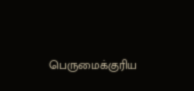பெருமைக்குரிய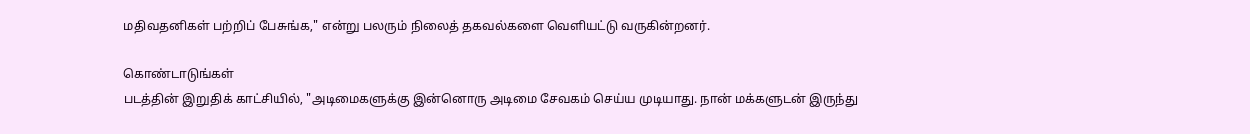மதிவதனிகள் பற்றிப் பேசுங்க," என்று பலரும் நிலைத் தகவல்களை வெளியட்டு வருகின்றனர்.

கொண்டாடுங்கள்
படத்தின் இறுதிக் காட்சியில், "அடிமைகளுக்கு இன்னொரு அடிமை சேவகம் செய்ய முடியாது. நான் மக்களுடன் இருந்து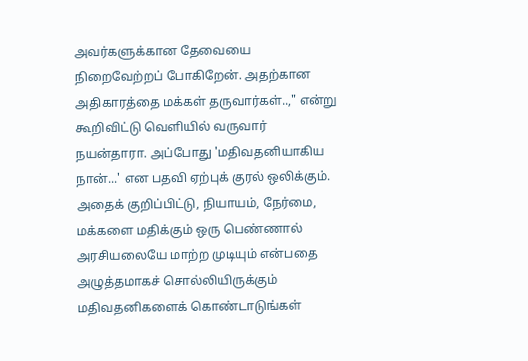அவர்களுக்கான தேவையை நிறைவேற்றப் போகிறேன். அதற்கான அதிகாரத்தை மக்கள் தருவார்கள்..," என்று கூறிவிட்டு வெளியில் வருவார் நயன்தாரா. அப்போது 'மதிவதனியாகிய நான்...' என பதவி ஏற்புக் குரல் ஒலிக்கும். அதைக் குறிப்பிட்டு, நியாயம், நேர்மை, மக்களை மதிக்கும் ஒரு பெண்ணால் அரசியலையே மாற்ற முடியும் என்பதை அழுத்தமாகச் சொல்லியிருக்கும் மதிவதனிகளைக் கொண்டாடுங்கள்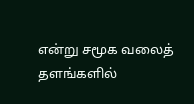என்று சமூக வலைத் தளங்களில்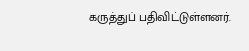கருத்துப் பதிவிட்டுள்ளனர்.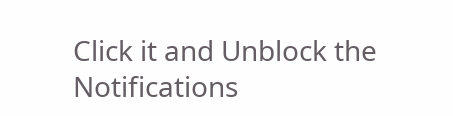Click it and Unblock the Notifications